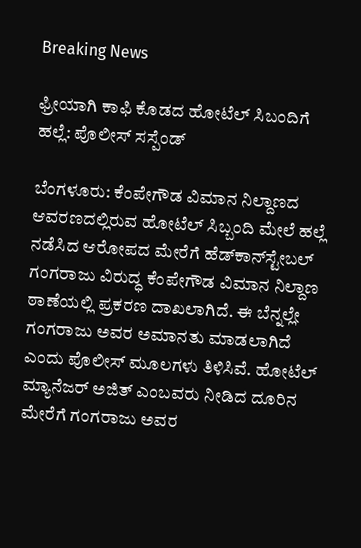Breaking News

ಫ್ರೀಯಾಗಿ ಕಾಫಿ ಕೊಡದ ಹೋಟೆಲ್‌ ಸಿಬಂದಿಗೆ ಹಲ್ಲೆ: ಪೊಲೀಸ್‌ ಸಸ್ಪೆಂಡ್

ಬೆಂಗಳೂರು: ಕೆಂಪೇಗೌಡ ವಿಮಾನ ನಿಲ್ದಾಣದ ಆವರಣದಲ್ಲಿರುವ ಹೋಟೆಲ್‌ ಸಿಬ್ಬಂದಿ ಮೇಲೆ ಹಲ್ಲೆ ನಡೆಸಿದ ಆರೋಪದ ಮೇರೆಗೆ ಹೆಡ್‌ಕಾನ್‌ಸ್ಟೇಬಲ್‌ ಗಂಗರಾಜು ವಿರುದ್ಧ ಕೆಂಪೇಗೌಡ ವಿಮಾನ ನಿಲ್ದಾಣ ಠಾಣೆಯಲ್ಲಿ ಪ್ರಕರಣ ದಾಖಲಾಗಿದೆ. ಈ ಬೆನ್ನಲ್ಲೇ ಗಂಗರಾಜು ಅವರ ಅಮಾನತು ಮಾಡಲಾಗಿದೆ ಎಂದು ಪೊಲೀಸ್‌ ಮೂಲಗಳು ತಿಳಿಸಿವೆ. ಹೋಟೆಲ್‌ ಮ್ಯಾನೆಜರ್‌ ಅಜಿತ್‌ ಎಂಬವರು ನೀಡಿದ ದೂರಿನ ಮೇರೆಗೆ ಗಂಗರಾಜು ಅವರ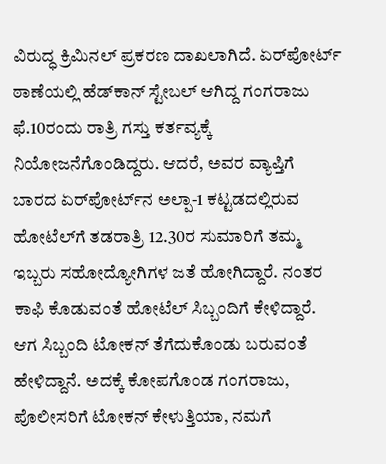ವಿರುದ್ಧ ಕ್ರಿಮಿನಲ್‌ ಪ್ರಕರಣ ದಾಖಲಾಗಿದೆ. ಏರ್‌ಪೋರ್ಟ್‌ ಠಾಣೆಯಲ್ಲಿ ಹೆಡ್‌ಕಾನ್‌ ಸ್ಟೇಬಲ್‌ ಆಗಿದ್ದ ಗಂಗರಾಜು ಫೆ.10ರಂದು ರಾತ್ರಿ ಗಸ್ತು ಕರ್ತವ್ಯಕ್ಕೆ ನಿಯೋಜನೆಗೊಂಡಿದ್ದರು. ಆದರೆ, ಅವರ ವ್ಯಾಪ್ತಿಗೆ ಬಾರದ ಏರ್‌ಪೋರ್ಟ್‌ನ ಅಲ್ಪಾ-1 ಕಟ್ಟಡದಲ್ಲಿರುವ ಹೋಟೆಲ್‌ಗೆ ತಡರಾತ್ರಿ 12.30ರ ಸುಮಾರಿಗೆ ತಮ್ಮ ಇಬ್ಬರು ಸಹೋದ್ಯೋಗಿಗಳ ಜತೆ ಹೋಗಿದ್ದಾರೆ. ನಂತರ ಕಾಫಿ ಕೊಡುವಂತೆ ಹೋಟೆಲ್‌ ಸಿಬ್ಬಂದಿಗೆ ಕೇಳಿದ್ದಾರೆ. ಆಗ ಸಿಬ್ಬಂದಿ ಟೋಕನ್‌ ತೆಗೆದುಕೊಂಡು ಬರುವಂತೆ ಹೇಳಿದ್ದಾನೆ. ಅದಕ್ಕೆ ಕೋಪಗೊಂಡ ಗಂಗರಾಜು, ಪೊಲೀಸರಿಗೆ ಟೋಕನ್‌ ಕೇಳುತ್ತಿಯಾ, ನಮಗೆ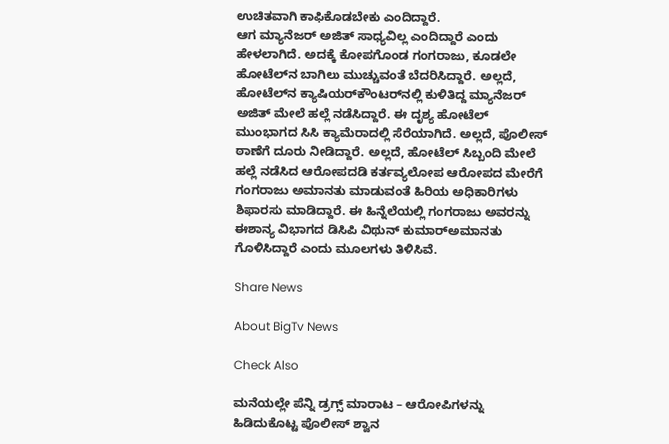ಉಚಿತವಾಗಿ ಕಾಫಿಕೊಡಬೇಕು ಎಂದಿದ್ದಾರೆ.
ಆಗ ಮ್ಯಾನೆಜರ್‌ ಅಜಿತ್‌ ಸಾಧ್ಯವಿಲ್ಲ ಎಂದಿದ್ದಾರೆ ಎಂದು ಹೇಳಲಾಗಿದೆ. ಅದಕ್ಕೆ ಕೋಪಗೊಂಡ ಗಂಗರಾಜು, ಕೂಡಲೇ ಹೋಟೆಲ್‌ನ ಬಾಗಿಲು ಮುಚ್ಚುವಂತೆ ಬೆದರಿಸಿದ್ದಾರೆ. ಅಲ್ಲದೆ, ಹೋಟೆಲ್‌ನ ಕ್ಯಾಷಿಯರ್‌ಕೌಂಟರ್‌ನಲ್ಲಿ ಕುಳಿತಿದ್ದ ಮ್ಯಾನೆಜರ್‌ ಅಜಿತ್‌ ಮೇಲೆ ಹಲ್ಲೆ ನಡೆಸಿದ್ದಾರೆ. ಈ ದೃಶ್ಯ ಹೋಟೆಲ್‌ ಮುಂಭಾಗದ ಸಿಸಿ ಕ್ಯಾಮೆರಾದಲ್ಲಿ ಸೆರೆಯಾಗಿದೆ. ಅಲ್ಲದೆ, ಪೊಲೀಸ್‌ ಠಾಣೆಗೆ ದೂರು ನೀಡಿದ್ದಾರೆ. ಅಲ್ಲದೆ, ಹೋಟೆಲ್‌ ಸಿಬ್ಬಂದಿ ಮೇಲೆ ಹಲ್ಲೆ ನಡೆಸಿದ ಆರೋಪದಡಿ ಕರ್ತವ್ಯಲೋಪ ಆರೋಪದ ಮೇರೆಗೆ ಗಂಗರಾಜು ಅಮಾನತು ಮಾಡುವಂತೆ ಹಿರಿಯ ಅಧಿಕಾರಿಗಳು ಶಿಫಾರಸು ಮಾಡಿದ್ದಾರೆ. ಈ ಹಿನ್ನೆಲೆಯಲ್ಲಿ ಗಂಗರಾಜು ಅವರನ್ನು ಈಶಾನ್ಯ ವಿಭಾಗದ ಡಿಸಿಪಿ ವಿಥುನ್‌ ಕುಮಾರ್‌ಅಮಾನತು ಗೊಳಿಸಿದ್ದಾರೆ ಎಂದು ಮೂಲಗಳು ತಿಳಿಸಿವೆ.

Share News

About BigTv News

Check Also

ಮನೆಯಲ್ಲೇ ಪೆನ್ನಿ ಡ್ರಗ್ಸ್‌ ಮಾರಾಟ – ಆರೋಪಿಗಳನ್ನು ಹಿಡಿದುಕೊಟ್ಟ ಪೊಲೀಸ್ ಶ್ವಾನ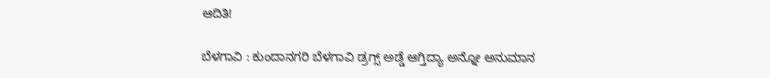ಆದಿತಿ!

ಬೆಳಗಾವಿ : ಕುಂದಾನಗರಿ ಬೆಳಗಾವಿ ಡ್ರಗ್ಸ್ ಅಡ್ಡೆ ಆಗ್ತಿದ್ಯಾ ಅನ್ನೋ ಅನುಮಾನ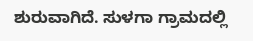ಶುರುವಾಗಿದೆ. ಸುಳಗಾ ಗ್ರಾಮದಲ್ಲಿ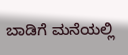ಬಾಡಿಗೆ ಮನೆಯಲ್ಲಿ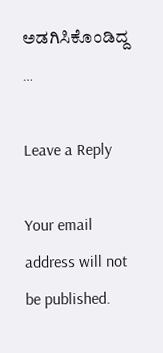ಅಡಗಿಸಿಕೊಂಡಿದ್ದ …

Leave a Reply

Your email address will not be published.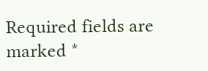Required fields are marked *